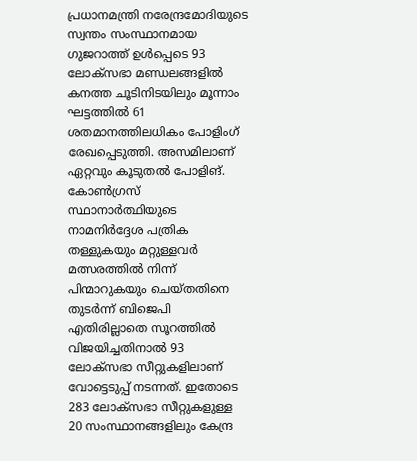പ്രധാനമന്ത്രി നരേന്ദ്രമോദിയുടെ സ്വന്തം സംസ്ഥാനമായ ഗുജറാത്ത് ഉൾപ്പെടെ 93 ലോക്സഭാ മണ്ഡലങ്ങളിൽ കനത്ത ചൂടിനിടയിലും മൂന്നാം ഘട്ടത്തിൽ 61 ശതമാനത്തിലധികം പോളിംഗ് രേഖപ്പെടുത്തി. അസമിലാണ് ഏറ്റവും കൂടുതൽ പോളിങ്.
കോൺഗ്രസ് സ്ഥാനാർത്ഥിയുടെ നാമനിർദ്ദേശ പത്രിക തള്ളുകയും മറ്റുള്ളവർ മത്സരത്തിൽ നിന്ന് പിന്മാറുകയും ചെയ്തതിനെ തുടർന്ന് ബിജെപി എതിരില്ലാതെ സൂറത്തിൽ വിജയിച്ചതിനാൽ 93 ലോക്സഭാ സീറ്റുകളിലാണ് വോട്ടെടുപ്പ് നടന്നത്. ഇതോടെ 283 ലോക്സഭാ സീറ്റുകളുള്ള 20 സംസ്ഥാനങ്ങളിലും കേന്ദ്ര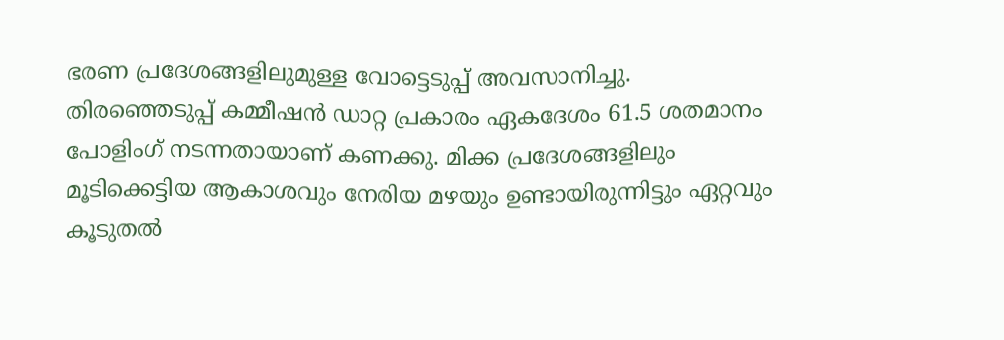ഭരണ പ്രദേശങ്ങളിലുമുള്ള വോട്ടെടുപ്പ് അവസാനിച്ചു.
തിരഞ്ഞെടുപ്പ് കമ്മീഷൻ ഡാറ്റ പ്രകാരം ഏകദേശം 61.5 ശതമാനം പോളിംഗ് നടന്നതായാണ് കണക്കു. മിക്ക പ്രദേശങ്ങളിലും മൂടിക്കെട്ടിയ ആകാശവും നേരിയ മഴയും ഉണ്ടായിരുന്നിട്ടും ഏറ്റവും കൂടുതൽ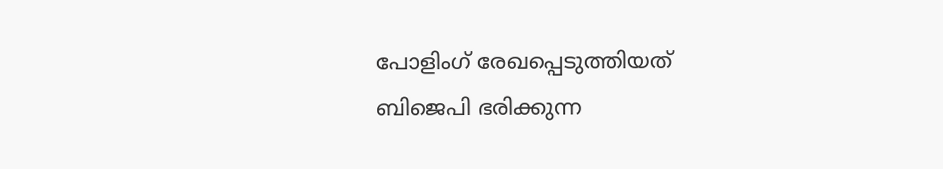പോളിംഗ് രേഖപ്പെടുത്തിയത് ബിജെപി ഭരിക്കുന്ന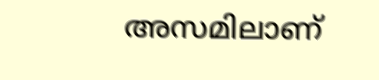അസമിലാണ്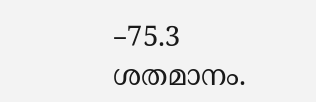–75.3 ശതമാനം.